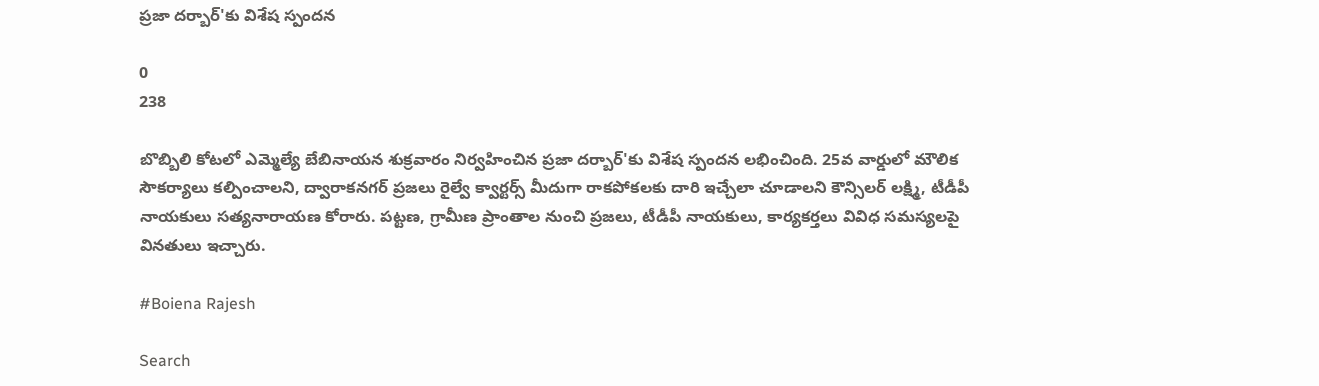ప్రజా దర్బార్'కు విశేష స్పందన

0
238

బొబ్బిలి కోటలో ఎమ్మెల్యే బేబినాయన శుక్రవారం నిర్వహించిన ప్రజా దర్బార్'కు విశేష స్పందన లభించింది. 25వ వార్డులో మౌలిక సౌకర్యాలు కల్పించాలని, ద్వారాకనగర్ ప్రజలు రైల్వే క్వార్టర్స్ మీదుగా రాకపోకలకు దారి ఇచ్చేలా చూడాలని కౌన్సిలర్ లక్ష్మి, టీడీపీ నాయకులు సత్యనారాయణ కోరారు. పట్టణ, గ్రామీణ ప్రాంతాల నుంచి ప్రజలు, టీడీపీ నాయకులు, కార్యకర్తలు వివిధ సమస్యలపై వినతులు ఇచ్చారు.

#Boiena Rajesh

Search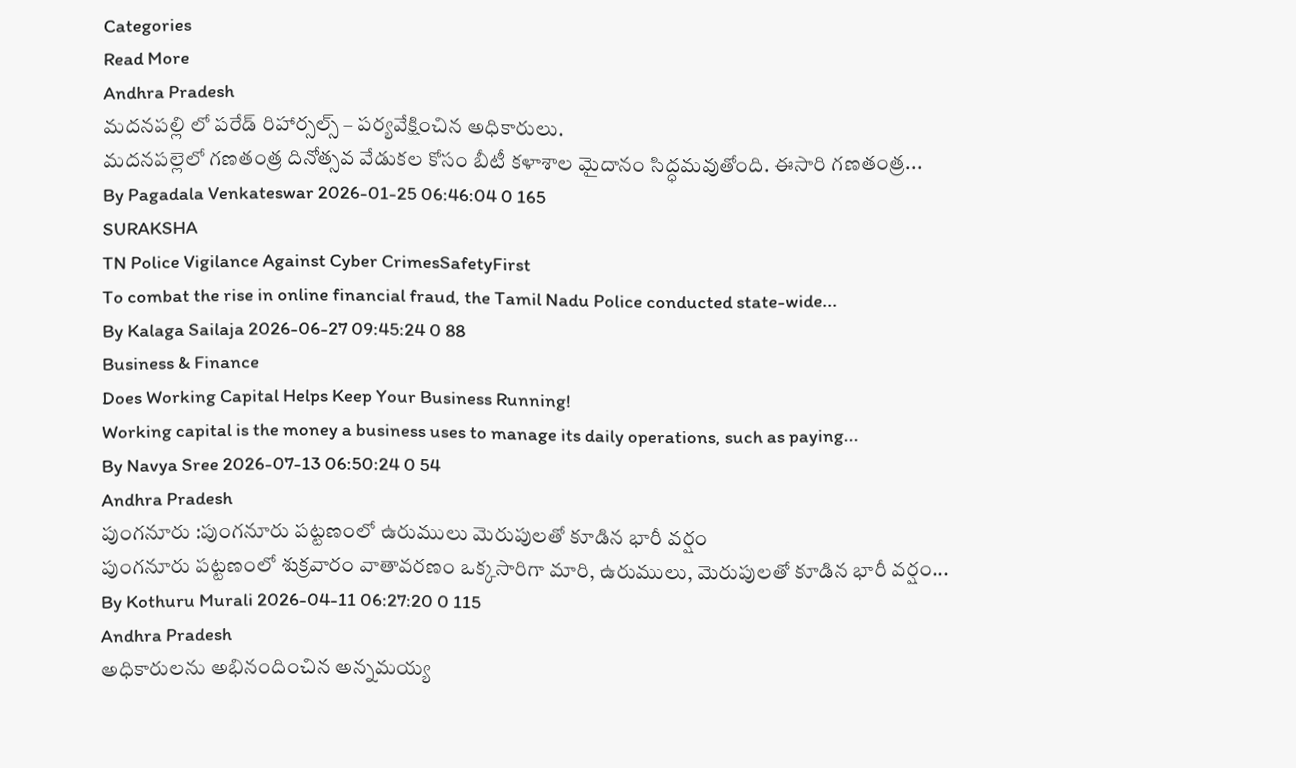Categories
Read More
Andhra Pradesh
మదనపల్లి లో పరేడ్ రిహార్సల్స్ – పర్యవేక్షించిన అధికారులు.
మదనపల్లెలో గణతంత్ర దినోత్సవ వేడుకల కోసం బీటీ కళాశాల మైదానం సిద్ధమవుతోంది. ఈసారి గణతంత్ర...
By Pagadala Venkateswar 2026-01-25 06:46:04 0 165
SURAKSHA
TN Police Vigilance Against Cyber CrimesSafetyFirst
To combat the rise in online financial fraud, the Tamil Nadu Police conducted state-wide...
By Kalaga Sailaja 2026-06-27 09:45:24 0 88
Business & Finance
Does Working Capital Helps Keep Your Business Running!
Working capital is the money a business uses to manage its daily operations, such as paying...
By Navya Sree 2026-07-13 06:50:24 0 54
Andhra Pradesh
పుంగనూరు :పుంగనూరు పట్టణంలో ఉరుములు మెరుపులతో కూడిన భారీ వర్షం
పుంగనూరు పట్టణంలో శుక్రవారం వాతావరణం ఒక్కసారిగా మారి, ఉరుములు, మెరుపులతో కూడిన భారీ వర్షం...
By Kothuru Murali 2026-04-11 06:27:20 0 115
Andhra Pradesh
అధికారులను అభినందించిన అన్నమయ్య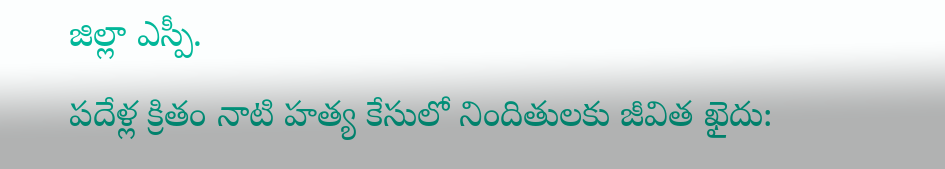జిల్లా ఎస్పీ.
పదేళ్ల క్రితం నాటి హత్య కేసులో నిందితులకు జీవిత ఖైదు: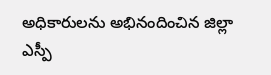అధికారులను అభినందించిన జిల్లా ఎస్పీ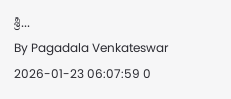శ్రీ...
By Pagadala Venkateswar 2026-01-23 06:07:59 0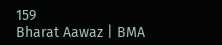159
Bharat Aawaz | BMA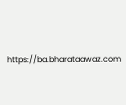https://ba.bharataawaz.com